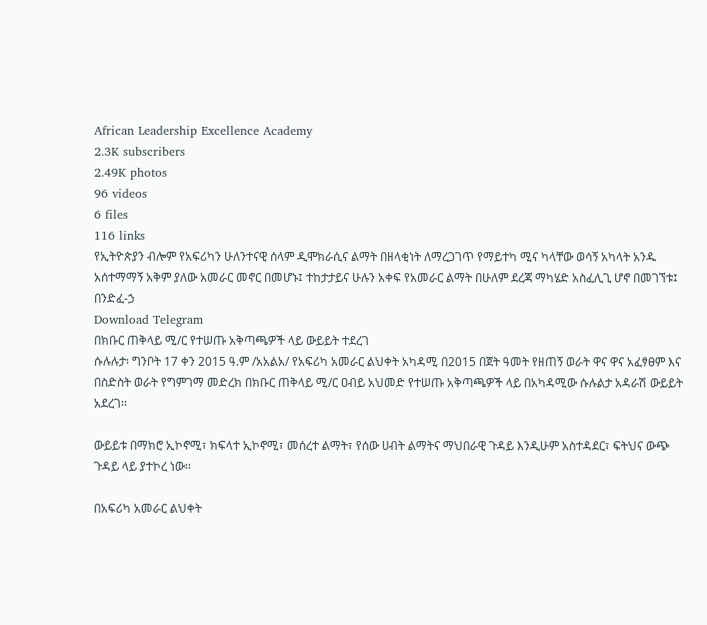African Leadership Excellence Academy
2.3K subscribers
2.49K photos
96 videos
6 files
116 links
የኢትዮጵያን ብሎም የአፍሪካን ሁለንተናዊ ሰላም ዲሞክራሲና ልማት በዘላቂነት ለማረጋገጥ የማይተካ ሚና ካላቸው ወሳኝ አካላት አንዱ አሰተማማኝ አቅም ያለው አመራር መኖር በመሆኑ፤ ተከታታይና ሁሉን አቀፍ የአመራር ልማት በሁለም ደረጃ ማካሄድ አስፈሊጊ ሆኖ በመገኘቱ፤
በንድፈ-ኃ
Download Telegram
በክቡር ጠቅላይ ሚ/ር የተሠጡ አቅጣጫዎች ላይ ውይይት ተደረገ
ሱሉሉታ፡ ግንቦት 17 ቀን 2015 ዓ.ም /አአልአ/ የአፍሪካ አመራር ልህቀት አካዳሚ በ2015 በጀት ዓመት የዘጠኝ ወራት ዋና ዋና አፈፃፀም እና በስድስት ወራት የግምገማ መድረክ በክቡር ጠቅላይ ሚ/ር ዐብይ አህመድ የተሠጡ አቅጣጫዎች ላይ በአካዳሚው ሱሉልታ አዳራሽ ውይይት አደረገ፡፡

ውይይቱ በማክሮ ኢኮኖሚ፣ ክፍላተ ኢኮኖሚ፣ መሰረተ ልማት፣ የሰው ሀብት ልማትና ማህበራዊ ጉዳይ እንዲሁም አስተዳደር፣ ፍትህና ውጭ ጉዳይ ላይ ያተኮረ ነው፡፡

በአፍሪካ አመራር ልህቀት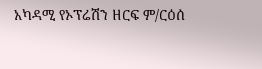አካዳሚ የኦፕሬሽን ዘርፍ ም/ርዕሰ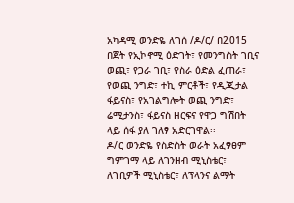አካዳሚ ወንድዬ ለገሰ /ዶ/ር/ በ2015 በጀት የኢኮኖሚ ዕድገት፣ የመንግስት ገቢና ወጪ፣ የጋራ ገቢ፣ የስራ ዕድል ፈጠራ፣ የወጪ ንግድ፣ ተኪ ምርቶች፣ የዲጂታል ፋይናስ፣ የአገልግሎት ወጪ ንግድ፣ ሬሚታንስ፣ ፋይናስ ዘርፍና የዋጋ ግሽበት ላይ ሰፋ ያለ ገለፃ አድርገዋል፡፡
ዶ/ር ወንድዬ የስድስት ወራት አፈፃፀም ግምገማ ላይ ለገንዘብ ሚኒስቴር፣ ለገቢዎች ሚኒስቴር፣ ለፕላንና ልማት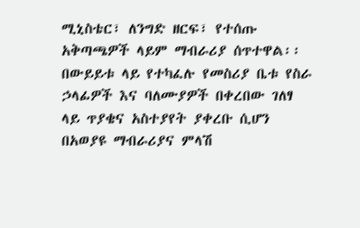ሚኒስቴር፣ ለንግድ ዘርፍ፣ የተሰጡ አቅጣጫዎች ላይም ማብራሪያ ሰጥተዋል፡፡
በውይይቱ ላይ የተካፈሉ የመስሪያ ቤቱ የስራ ኃላፊዎች እና ባለሙያዎች በቀረበው ገለፃ ላይ ጥያቄና አስተያየት ያቀረቡ ሲሆን በአወያዩ ማብራሪያና ምላሽ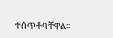ተሰጥቶባቸዋል፡፡